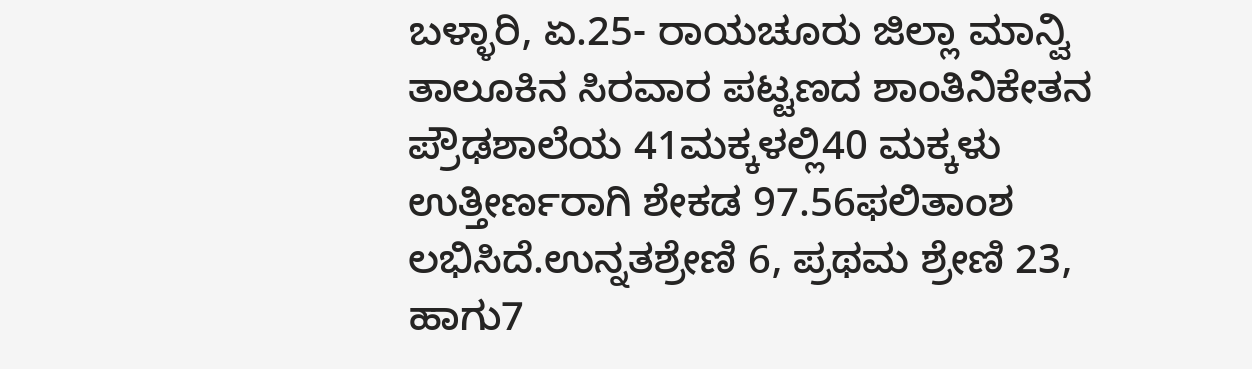ಬಳ್ಳಾರಿ, ಏ.25- ರಾಯಚೂರು ಜಿಲ್ಲಾ ಮಾನ್ವಿ ತಾಲೂಕಿನ ಸಿರವಾರ ಪಟ್ಟಣದ ಶಾಂತಿನಿಕೇತನ ಪ್ರೌಢಶಾಲೆಯ 41ಮಕ್ಕಳಲ್ಲಿ40 ಮಕ್ಕಳು ಉತ್ತೀರ್ಣರಾಗಿ ಶೇಕಡ 97.56ಫಲಿತಾಂಶ ಲಭಿಸಿದೆ.ಉನ್ನತಶ್ರೇಣಿ 6, ಪ್ರಥಮ ಶ್ರೇಣಿ 23, ಹಾಗು7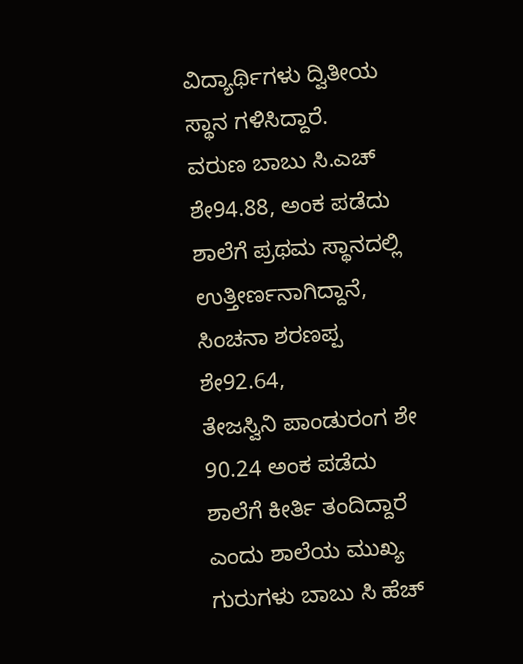ವಿದ್ಯಾರ್ಥಿಗಳು ದ್ವಿತೀಯ ಸ್ಥಾನ ಗಳಿಸಿದ್ದಾರೆ.
ವರುಣ ಬಾಬು ಸಿ.ಎಚ್ ಶೇ94.88, ಅಂಕ ಪಡೆದು ಶಾಲೆಗೆ ಪ್ರಥಮ ಸ್ಥಾನದಲ್ಲಿ ಉತ್ತೀರ್ಣನಾಗಿದ್ದಾನೆ, ಸಿಂಚನಾ ಶರಣಪ್ಪ ಶೇ92.64,
ತೇಜಸ್ವಿನಿ ಪಾಂಡುರಂಗ ಶೇ 90.24 ಅಂಕ ಪಡೆದು ಶಾಲೆಗೆ ಕೀರ್ತಿ ತಂದಿದ್ದಾರೆ ಎಂದು ಶಾಲೆಯ ಮುಖ್ಯ ಗುರುಗಳು ಬಾಬು ಸಿ ಹೆಚ್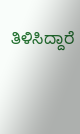ತಿಳಿಸಿದ್ದಾರೆ